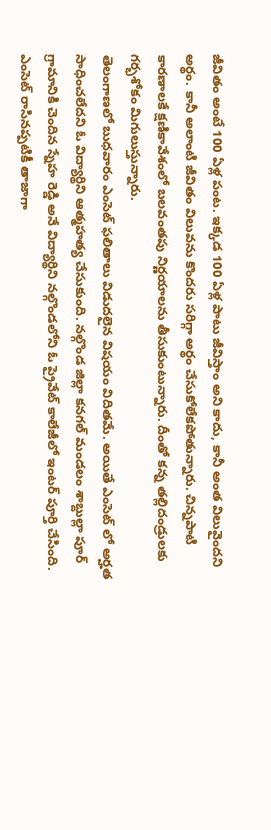జీవితం అంటే 100 ఏళ్ల పంట. ఇక్కడ 100 ఏళ్ల పాటు జీవిస్తాం అని కాదు, కానీ అంత విలువైందని అర్థం. కానీ అలాంటి జీవితం విలువను కొందరు సరిగ్గా అర్థం చేసుకోలేకపోతున్నారు. చిన్నపాటి కారణాలకే క్షణికావేశంలో బలవంతపు నిర్ణయాలను తీసుకుంటున్నారు. దీంతో కన్న తల్లిదండ్రులకు గర్భశోకం మిగులుస్తున్నారు.
తెలంగాణలో బుధవారం ఎంసెట్ ఫలితాలు విడుదలైన విషయం విదితమే. అయితే ఎంసెట్ లో అర్హత సాధించలేదని ఓ విద్యార్థిని ఆత్మహత్య చేసుకుంది. నల్గొండ జిల్లా కనగల్ మండలం శాబ్దుల్లా పూర్ గ్రామానికి చెందిన స్నేహ రెడ్డి అనే విద్యార్థిని నల్గొండలోని ఓ ప్రైవేట్ కాలేజీలో ఇంటర్ పూర్తి చేసింది. ఎంసెట్ రాసినప్పటికీ తాజాగా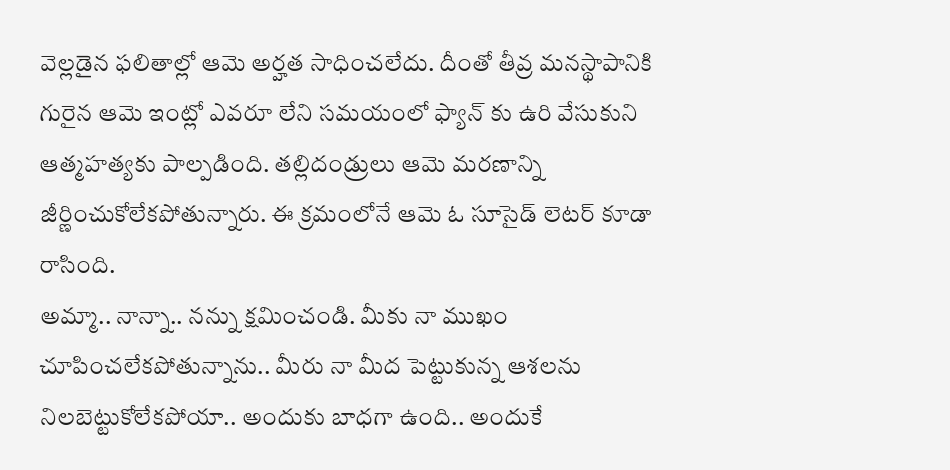వెల్లడైన ఫలితాల్లో ఆమె అర్హత సాధించలేదు. దీంతో తీవ్ర మనస్థాపానికి గురైన ఆమె ఇంట్లో ఎవరూ లేని సమయంలో ఫ్యాన్ కు ఉరి వేసుకుని ఆత్మహత్యకు పాల్పడింది. తల్లిదండ్రులు ఆమె మరణాన్ని జీర్ణించుకోలేకపోతున్నారు. ఈ క్రమంలోనే ఆమె ఓ సూసైడ్ లెటర్ కూడా రాసింది.
అమ్మా.. నాన్నా.. నన్ను క్షమించండి. మీకు నా ముఖం చూపించలేకపోతున్నాను.. మీరు నా మీద పెట్టుకున్న ఆశలను నిలబెట్టుకోలేకపోయా.. అందుకు బాధగా ఉంది.. అందుకే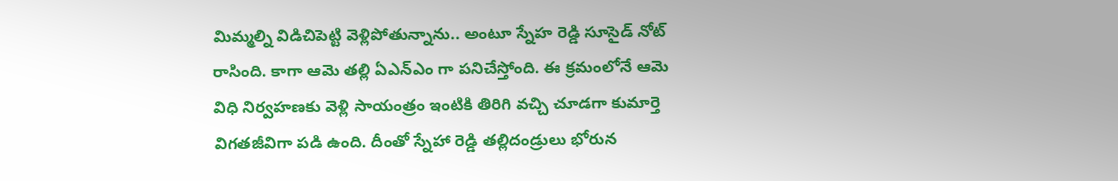మిమ్మల్ని విడిచిపెట్టి వెళ్లిపోతున్నాను.. అంటూ స్నేహ రెడ్డి సూసైడ్ నోట్ రాసింది. కాగా ఆమె తల్లి ఏఎన్ఎం గా పనిచేస్తోంది. ఈ క్రమంలోనే ఆమె విధి నిర్వహణకు వెళ్లి సాయంత్రం ఇంటికి తిరిగి వచ్చి చూడగా కుమార్తె విగతజీవిగా పడి ఉంది. దీంతో స్నేహా రెడ్డి తల్లిదండ్రులు భోరున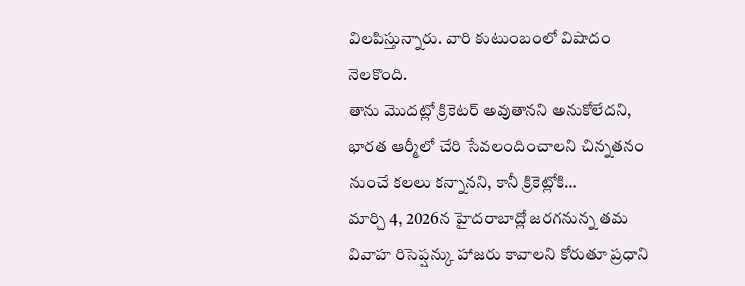విలపిస్తున్నారు. వారి కుటుంబంలో విషాదం నెలకొంది.
తాను మొదట్లో క్రికెటర్ అవుతానని అనుకోలేదని, భారత ఆర్మీలో చేరి సేవలందించాలని చిన్నతనం నుంచే కలలు కన్నానని, కానీ క్రికెట్లోకి…
మార్చి 4, 2026న హైదరాబాద్లో జరగనున్న తమ వివాహ రిసెప్షన్కు హాజరు కావాలని కోరుతూ ప్రధాని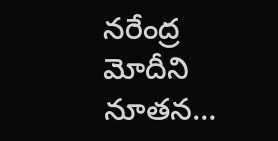నరేంద్ర మోదీని నూతన…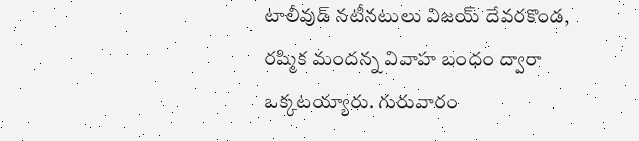టాలీవుడ్ నటీనటులు విజయ్ దేవరకొండ, రష్మిక మందన్న వివాహ బంధం ద్వారా ఒక్కటయ్యారు. గురువారం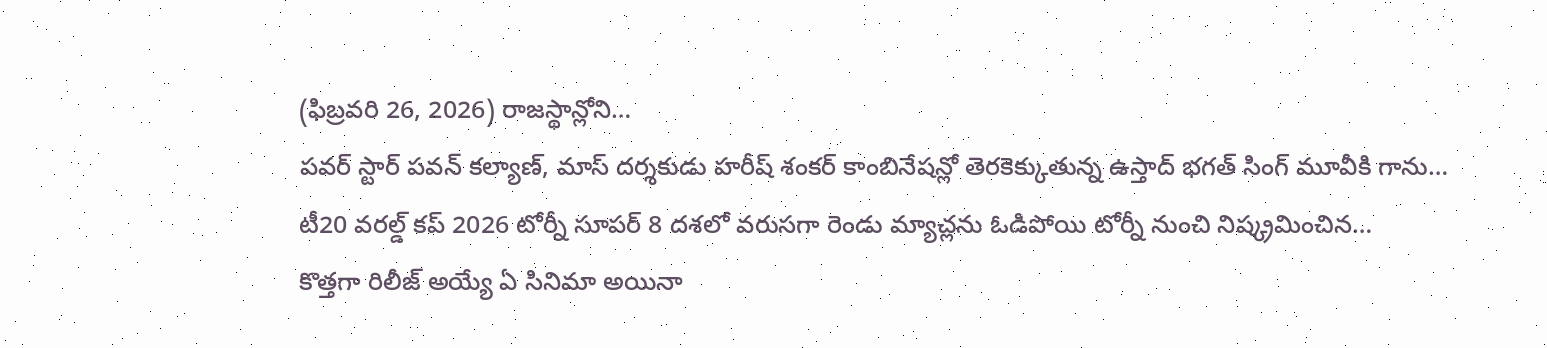(ఫిబ్రవరి 26, 2026) రాజస్థాన్లోని…
పవర్ స్టార్ పవన్ కల్యాణ్, మాస్ దర్శకుడు హరీష్ శంకర్ కాంబినేషన్లో తెరకెక్కుతున్న ఉస్తాద్ భగత్ సింగ్ మూవీకి గాను…
టీ20 వరల్డ్ కప్ 2026 టోర్నీ సూపర్ 8 దశలో వరుసగా రెండు మ్యాచ్లను ఓడిపోయి టోర్నీ నుంచి నిష్క్రమించిన…
కొత్తగా రిలీజ్ అయ్యే ఏ సినిమా అయినా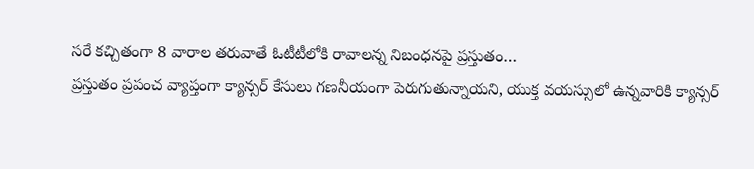సరే కచ్చితంగా 8 వారాల తరువాతే ఓటీటీలోకి రావాలన్న నిబంధనపై ప్రస్తుతం…
ప్రస్తుతం ప్రపంచ వ్యాప్తంగా క్యాన్సర్ కేసులు గణనీయంగా పెరుగుతున్నాయని, యుక్త వయస్సులో ఉన్నవారికి క్యాన్సర్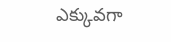ఎక్కువగా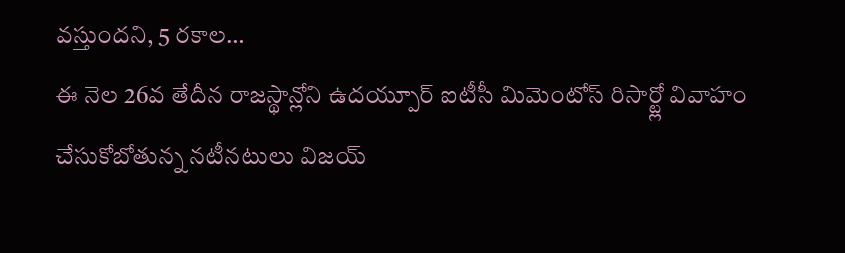వస్తుందని, 5 రకాల…
ఈ నెల 26వ తేదీన రాజస్థాన్లోని ఉదయ్పూర్ ఐటీసీ మిమెంటోస్ రిసార్ట్లో వివాహం చేసుకోబోతున్న నటీనటులు విజయ్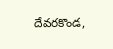దేవరకొండ,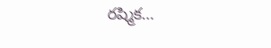రష్మిక…